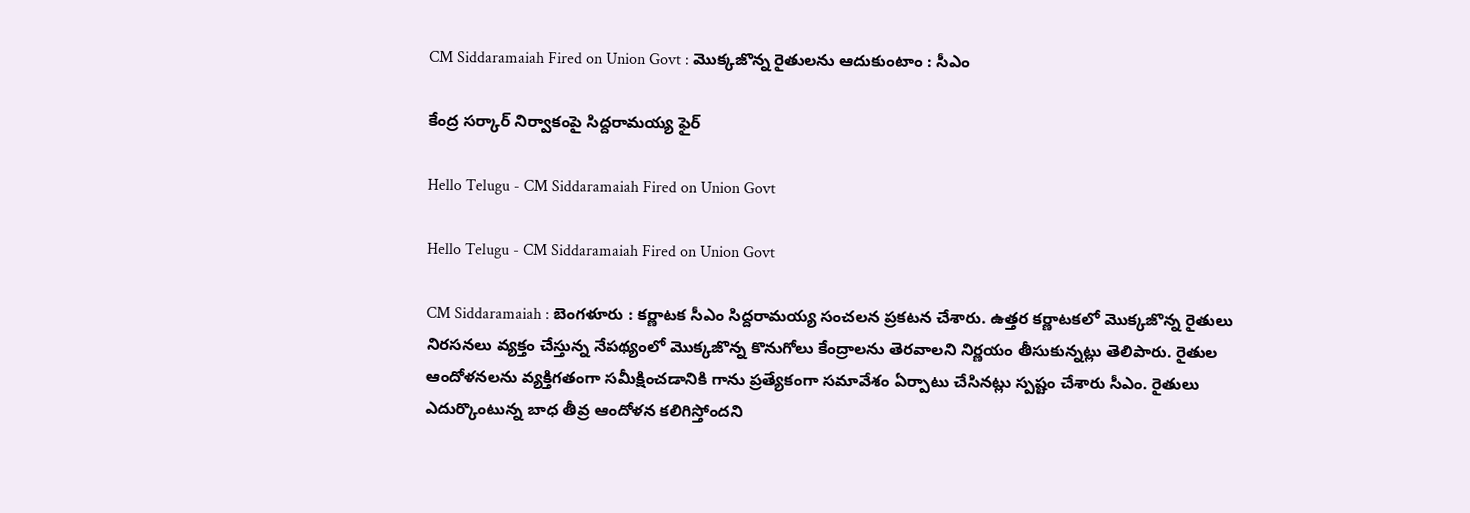CM Siddaramaiah Fired on Union Govt : మొక్క‌జొన్న రైతుల‌ను ఆదుకుంటాం : సీఎం

కేంద్ర స‌ర్కార్ నిర్వాకంపై సిద్ద‌రామ‌య్య ఫైర్

Hello Telugu - CM Siddaramaiah Fired on Union Govt

Hello Telugu - CM Siddaramaiah Fired on Union Govt

CM Siddaramaiah : బెంగ‌ళూరు : క‌ర్ణాట‌క సీఎం సిద్ద‌రామ‌య్య సంచ‌ల‌న ప్ర‌క‌ట‌న చేశారు. ఉత్తర కర్ణాటకలో మొక్కజొన్న రైతులు నిరసనలు వ్యక్తం చేస్తున్న నేపథ్యంలో మొక్కజొన్న కొనుగోలు కేంద్రాలను తెరవాలని నిర్ణ‌యం తీసుకున్న‌ట్లు తెలిపారు. రైతుల ఆందోళనలను వ్యక్తిగతంగా సమీక్షించడానికి గాను ప్ర‌త్యేకంగా స‌మావేశం ఏర్పాటు చేసిన‌ట్లు స్ప‌ష్టం చేశారు సీఎం. రైతులు ఎదుర్కొంటున్న బాధ తీవ్ర ఆందోళన కలిగిస్తోందని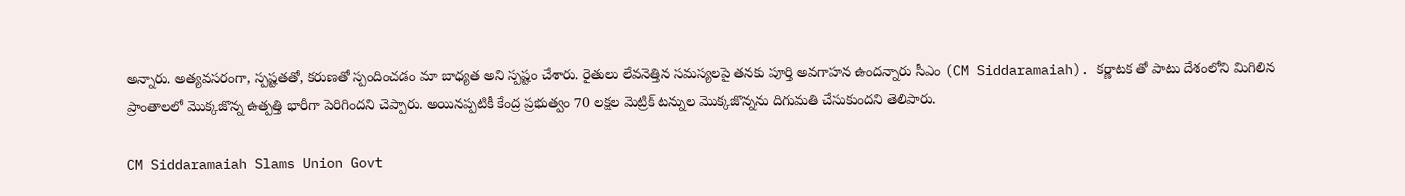అన్నారు. అత్యవసరంగా, స్పష్టతతో, కరుణతో స్పందించడం మా బాధ్య‌త అని స్ప‌ష్టం చేశారు. రైతులు లేవ‌నెత్తిన స‌మ‌స్య‌ల‌పై తన‌కు పూర్తి అవ‌గాహ‌న ఉంద‌న్నారు సీఎం (CM Siddaramaiah). కర్ణాటక తో పాటు దేశంలోని మిగిలిన ప్రాంతాలలో మొక్కజొన్న ఉత్పత్తి భారీగా పెరిగింద‌ని చెప్పారు. అయినప్పటికీ కేంద్ర ప్రభుత్వం 70 లక్షల మెట్రిక్ టన్నుల మొక్కజొన్నను దిగుమతి చేసుకుందని తెలిపారు.

CM Siddaramaiah Slams Union Govt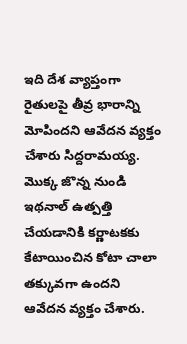ఇది దేశ వ్యాప్తంగా రైతులపై తీవ్ర భారాన్ని మోపింద‌ని ఆవేద‌న వ్య‌క్తం చేశారు సిద్ద‌రామ‌య్య‌. మొక్క జొన్న నుండి ఇథనాల్ ఉత్పత్తి చేయడానికి కర్ణాటకకు కేటాయించిన కోటా చాలా తక్కువగా ఉందని ఆవేద‌న వ్య‌క్తం చేశారు.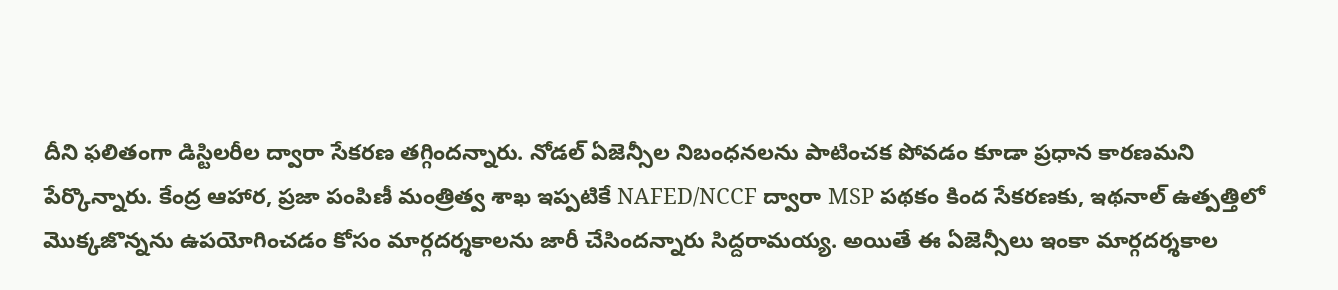దీని ఫలితంగా డిస్టిలరీల ద్వారా సేకరణ తగ్గింద‌న్నారు. నోడల్ ఏజెన్సీల నిబంధనలను పాటించక పోవడం కూడా ప్ర‌ధాన కార‌ణ‌మ‌ని పేర్కొన్నారు. కేంద్ర ఆహార, ప్రజా పంపిణీ మంత్రిత్వ శాఖ ఇప్పటికే NAFED/NCCF ద్వారా MSP పథకం కింద సేకరణకు, ఇథనాల్ ఉత్పత్తిలో మొక్కజొన్నను ఉపయోగించడం కోసం మార్గదర్శకాలను జారీ చేసిందన్నారు సిద్ద‌రామ‌య్య‌. అయితే ఈ ఏజెన్సీలు ఇంకా మార్గదర్శకాల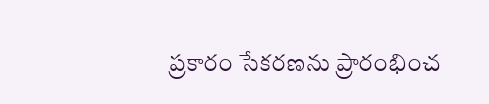ప్రకారం సేకరణను ప్రారంభించ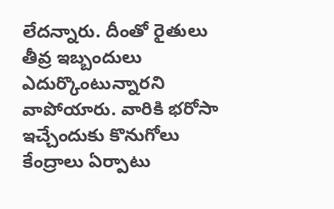లేద‌న్నారు. దీంతో రైతులు తీవ్ర ఇబ్బందులు ఎదుర్కొంటున్నార‌ని వాపోయారు. వారికి భ‌రోసా ఇచ్చేందుకు కొనుగోలు కేంద్రాలు ఏర్పాటు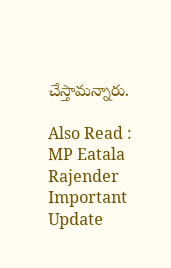చేస్తామ‌న్నారు.

Also Read : MP Eatala Rajender Important Update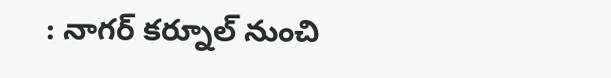: నాగ‌ర్ కర్నూల్ నుంచి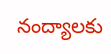నంద్యాల‌కు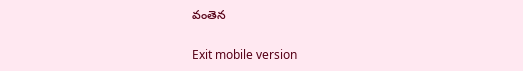వంతెన‌

Exit mobile version